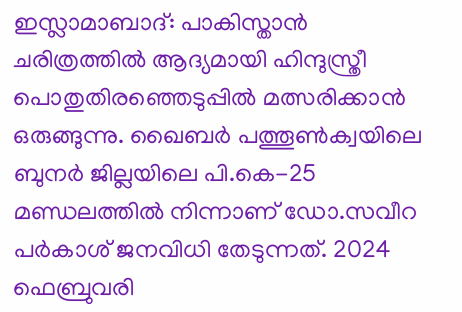ഇസ്ലാമാബാദ്: പാകിസ്താൻ ചരിത്രത്തിൽ ആദ്യമായി ഹിന്ദുസ്ത്രീ പൊതുതിരഞ്ഞെടുപ്പിൽ മത്സരിക്കാൻ ഒരുങ്ങുന്നു. ഖൈബർ പത്തൂൺക്വയിലെ ബുനർ ജില്ലയിലെ പി.കെ-25 മണ്ഡലത്തിൽ നിന്നാണ് ഡോ.സവീറ പർകാശ് ജനവിധി തേടുന്നത്. 2024 ഫെബ്രുവരി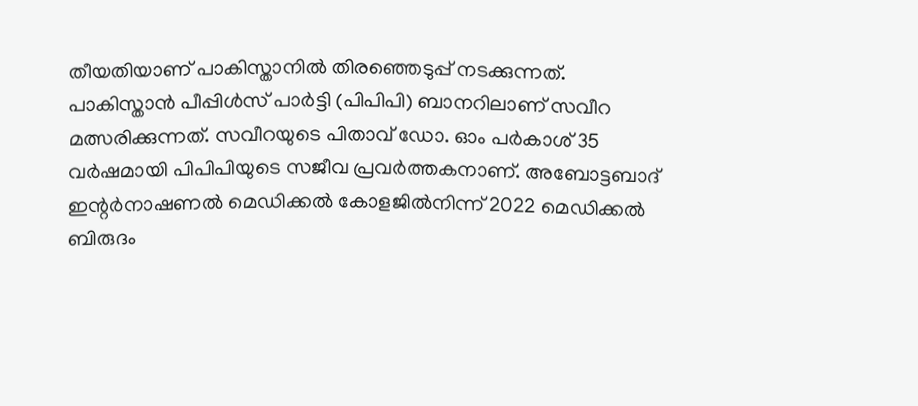തീയതിയാണ് പാകിസ്താനിൽ തിരഞ്ഞെടുപ്പ് നടക്കുന്നത്.
പാകിസ്താൻ പീപ്പിൾസ് പാർട്ടി (പിപിപി) ബാനറിലാണ് സവീറ മത്സരിക്കുന്നത്. സവീറയുടെ പിതാവ് ഡോ. ഓം പർകാശ് 35 വർഷമായി പിപിപിയുടെ സജീവ പ്രവർത്തകനാണ്. അബോട്ടബാദ് ഇന്റർനാഷണൽ മെഡിക്കൽ കോളജിൽനിന്ന് 2022 മെഡിക്കൽ ബിരുദം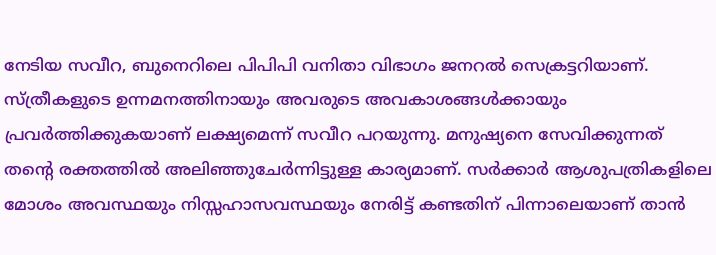നേടിയ സവീറ, ബുനെറിലെ പിപിപി വനിതാ വിഭാഗം ജനറൽ സെക്രട്ടറിയാണ്.
സ്ത്രീകളുടെ ഉന്നമനത്തിനായും അവരുടെ അവകാശങ്ങൾക്കായും പ്രവർത്തിക്കുകയാണ് ലക്ഷ്യമെന്ന് സവീറ പറയുന്നു. മനുഷ്യനെ സേവിക്കുന്നത് തന്റെ രക്തത്തിൽ അലിഞ്ഞുചേർന്നിട്ടുള്ള കാര്യമാണ്. സർക്കാർ ആശുപത്രികളിലെ മോശം അവസ്ഥയും നിസ്സഹാസവസ്ഥയും നേരിട്ട് കണ്ടതിന് പിന്നാലെയാണ് താൻ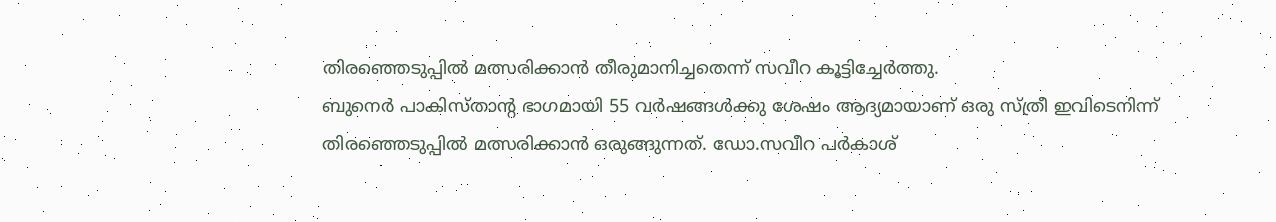തിരഞ്ഞെടുപ്പിൽ മത്സരിക്കാൻ തീരുമാനിച്ചതെന്ന് സവീറ കൂട്ടിച്ചേർത്തു.
ബുനെർ പാകിസ്താന്റ ഭാഗമായി 55 വർഷങ്ങൾക്കു ശേഷം ആദ്യമായാണ് ഒരു സ്ത്രീ ഇവിടെനിന്ന് തിരഞ്ഞെടുപ്പിൽ മത്സരിക്കാൻ ഒരുങ്ങുന്നത്. ഡോ.സവീറ പർകാശ്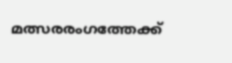മത്സരരംഗത്തേക്ക്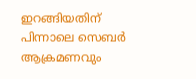ഇറങ്ങിയതിന് പിന്നാലെ സെബർ ആക്രമണവും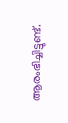ആരംഭിച്ചിട്ടുണ്ട്.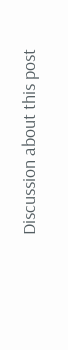Discussion about this post